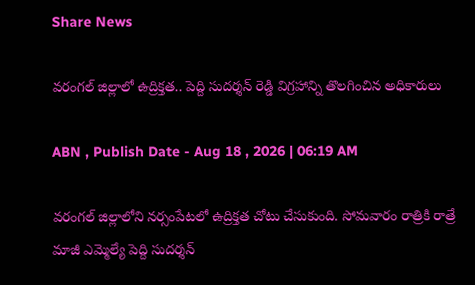Share News

వరంగల్ జిల్లాలో ఉద్రిక్తత.. పెద్ది సుదర్శన్ రెడ్డి విగ్రహాన్ని తొలగించిన అధికారులు

ABN , Publish Date - Aug 18 , 2026 | 06:19 AM

వరంగల్ జిల్లాలోని నర్సంపేటలో ఉద్రిక్తత చోటు చేసుకుంది. సోమవారం రాత్రికి రాత్రే మాజీ ఎమ్మెల్యే పెద్ది సుదర్శన్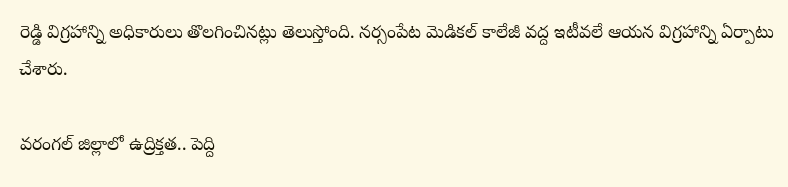రెడ్డి విగ్రహాన్ని అధికారులు తొలగించినట్లు తెలుస్తోంది. నర్సంపేట మెడికల్ కాలేజీ వద్ద ఇటీవలే ఆయన విగ్రహాన్ని ఏర్పాటు చేశారు.

వరంగల్ జిల్లాలో ఉద్రిక్తత.. పెద్ది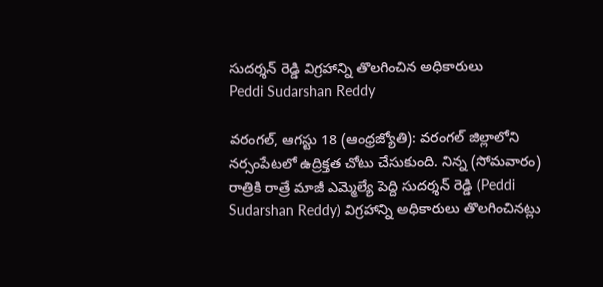సుదర్శన్ రెడ్డి విగ్రహాన్ని తొలగించిన అధికారులు
Peddi Sudarshan Reddy

వరంగల్, ఆగస్టు 18 (ఆంధ్రజ్యోతి): వరంగల్ జిల్లాలోని నర్సంపేటలో ఉద్రిక్తత చోటు చేసుకుంది. నిన్న (సోమవారం) రాత్రికి రాత్రే మాజీ ఎమ్మెల్యే పెద్ది సుదర్శన్ రెడ్డి (Peddi Sudarshan Reddy) విగ్రహాన్ని అధికారులు తొలగించినట్లు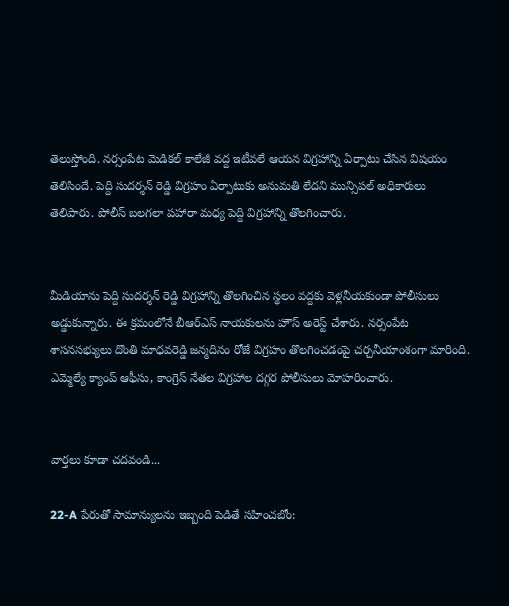తెలుస్తోంది. నర్సంపేట మెడికల్ కాలేజీ వద్ద ఇటీవలే ఆయన విగ్రహాన్ని ఏర్పాటు చేసిన విషయం తెలిసిందే. పెద్ది సుదర్శన్ రెడ్డి విగ్రహం ఏర్పాటుకు అనుమతి లేదని మున్సిపల్ అధికారులు తెలిపారు. పోలీస్ బలగలా పహారా మధ్య పెద్ది విగ్రహాన్ని తొలగించారు.


మీడియాను పెద్ది సుదర్శన్ రెడ్డి విగ్రహాన్ని తొలగించిన స్థలం వద్దకు వెళ్లనీయకుండా పోలీసులు అడ్డుకున్నారు. ఈ క్రమంలోనే బీఆర్ఎస్ నాయకులను హౌస్ అరెస్ట్ చేశారు. నర్సంపేట శాసనసభ్యులు దొంతి మాధవరెడ్డి జన్మదినం రోజే విగ్రహం తొలగించడంపై చర్చనీయాంశంగా మారింది. ఎమ్మెల్యే క్యాంప్ ఆఫీసు, కాంగ్రెస్ నేతల విగ్రహాల దగ్గర పోలీసులు మోహరించారు.


వార్తలు కూడా చదవండి...

22-A పేరుతో సామాన్యులను ఇబ్బంది పెడితే సహించబోం: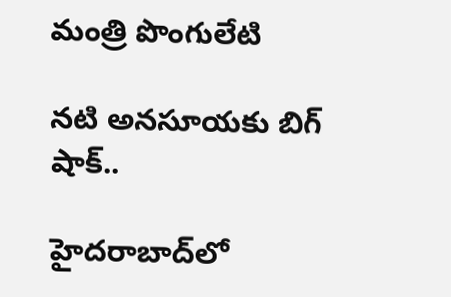మంత్రి పొంగులేటి

నటి అనసూయకు బిగ్ షాక్..

హైదరాబాద్‌లో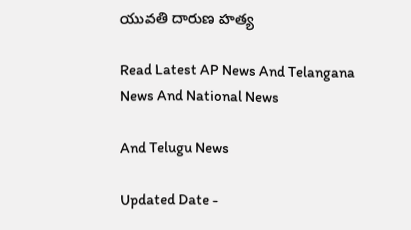యువతి దారుణ హత్య

Read Latest AP News And Telangana News And National News

And Telugu News

Updated Date -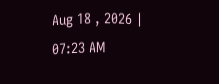Aug 18 , 2026 | 07:23 AM